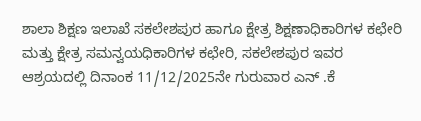ಶಾಲಾ ಶಿಕ್ಷಣ ಇಲಾಖೆ ಸಕಲೇಶಪುರ ಹಾಗೂ ಕ್ಷೇತ್ರ ಶಿಕ್ಷಣಾಧಿಕಾರಿಗಳ ಕಛೇರಿ ಮತ್ತು ಕ್ಷೇತ್ರ ಸಮನ್ವಯಧಿಕಾರಿಗಳ ಕಛೇರಿ, ಸಕಲೇಶಪುರ ಇವರ ಆಶ್ರಯದಲ್ಲಿ ದಿನಾಂಕ 11/12/2025ನೇ ಗುರುವಾರ ಎನ್ .ಕೆ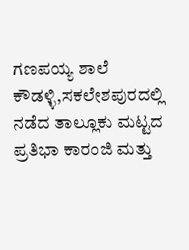ಗಣಪಯ್ಯ ಶಾಲೆ ಕೌಡಳ್ಳಿ,ಸಕಲೇಶಪುರದಲ್ಲಿ ನಡೆದ ತಾಲ್ಲೂಕು ಮಟ್ಟದ ಪ್ರತಿಭಾ ಕಾರಂಜಿ ಮತ್ತು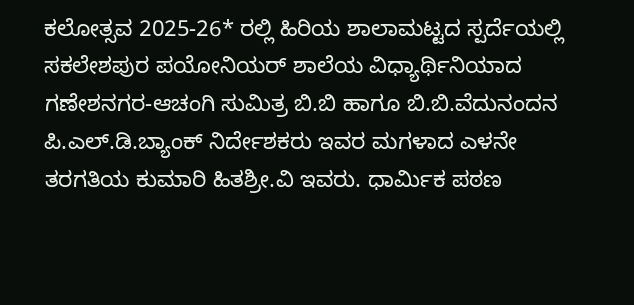ಕಲೋತ್ಸವ 2025-26* ರಲ್ಲಿ ಹಿರಿಯ ಶಾಲಾಮಟ್ಟದ ಸ್ಪರ್ದೆಯಲ್ಲಿ ಸಕಲೇಶಪುರ ಪಯೋನಿಯರ್ ಶಾಲೆಯ ವಿಧ್ಯಾರ್ಥಿನಿಯಾದ ಗಣೇಶನಗರ-ಆಚಂಗಿ ಸುಮಿತ್ರ ಬಿ.ಬಿ ಹಾಗೂ ಬಿ.ಬಿ.ವೆದುನಂದನ ಪಿ.ಎಲ್.ಡಿ.ಬ್ಯಾಂಕ್ ನಿರ್ದೇಶಕರು ಇವರ ಮಗಳಾದ ಎಳನೇ ತರಗತಿಯ ಕುಮಾರಿ ಹಿತಶ್ರೀ.ವಿ ಇವರು. ಧಾರ್ಮಿಕ ಪಠಣ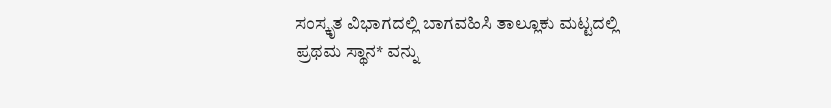ಸಂಸ್ಕೃತ ವಿಭಾಗದಲ್ಲಿ ಬಾಗವಹಿಸಿ ತಾಲ್ಲೂಕು ಮಟ್ಟದಲ್ಲಿ ಪ್ರಥಮ ಸ್ಥಾನ* ವನ್ನು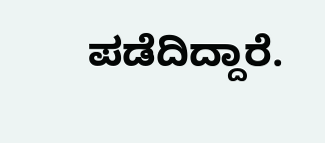ಪಡೆದಿದ್ದಾರೆ.